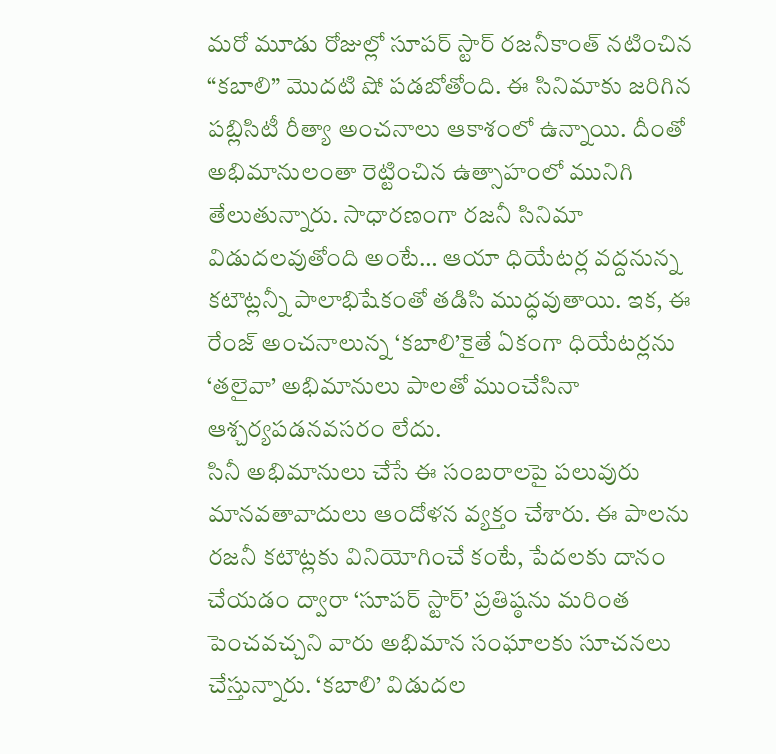మరో మూడు రోజుల్లో సూపర్ స్టార్ రజనీకాంత్ నటించిన “కబాలి” మొదటి షో పడబోతోంది. ఈ సినిమాకు జరిగిన పబ్లిసిటీ రీత్యా అంచనాలు ఆకాశంలో ఉన్నాయి. దీంతో అభిమానులంతా రెట్టించిన ఉత్సాహంలో మునిగి తేలుతున్నారు. సాధారణంగా రజనీ సినిమా విడుదలవుతోంది అంటే… ఆయా ధియేటర్ల వద్దనున్న కటౌట్లన్నీ పాలాభిషేకంతో తడిసి ముద్ధవుతాయి. ఇక, ఈ రేంజ్ అంచనాలున్న ‘కబాలి’కైతే ఏకంగా ధియేటర్లను ‘తలైవా’ అభిమానులు పాలతో ముంచేసినా ఆశ్చర్యపడనవసరం లేదు.
సినీ అభిమానులు చేసే ఈ సంబరాలపై పలువురు మానవతావాదులు ఆందోళన వ్యక్తం చేశారు. ఈ పాలను రజనీ కటౌట్లకు వినియోగించే కంటే, పేదలకు దానం చేయడం ద్వారా ‘సూపర్ స్టార్’ ప్రతిష్ఠను మరింత పెంచవచ్చని వారు అభిమాన సంఘాలకు సూచనలు చేస్తున్నారు. ‘కబాలి’ విడుదల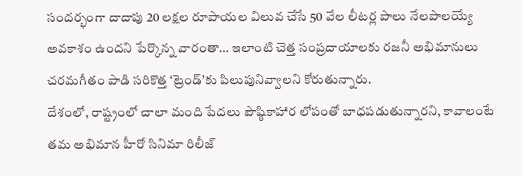సందర్భంగా దాదాపు 20 లక్షల రూపాయల విలువ చేసే 50 వేల లీటర్ల పాలు నేలపాలయ్యే అవకాశం ఉందని పేర్కొన్న వారంతా… ఇలాంటి చెత్త సంప్రదాయాలకు రజనీ అభిమానులు చరమగీతం పాడి సరికొత్త ‘ట్రెండ్’కు పిలుపునివ్వాలని కోరుతున్నారు.
దేశంలో, రాష్ట్రంలో చాలా మంది పేదలు పౌష్ఠికాహార లోపంతో బాధపడుతున్నారని, కావాలంటే తమ అభిమాన హీరో సినిమా రిలీజ్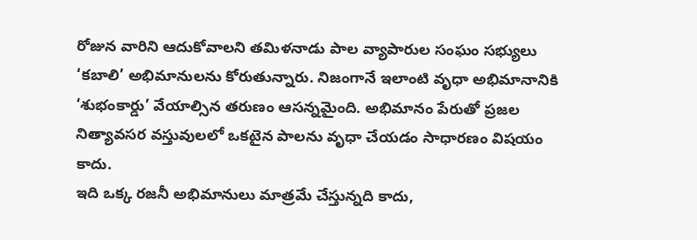రోజున వారిని ఆదుకోవాలని తమిళనాడు పాల వ్యాపారుల సంఘం సభ్యులు ‘కబాలి’ అభిమానులను కోరుతున్నారు. నిజంగానే ఇలాంటి వృధా అభిమానానికి ‘శుభంకార్డు’ వేయాల్సిన తరుణం ఆసన్నమైంది. అభిమానం పేరుతో ప్రజల నిత్యావసర వస్తువులలో ఒకటైన పాలను వృధా చేయడం సాధారణం విషయం కాదు.
ఇది ఒక్క రజనీ అభిమానులు మాత్రమే చేస్తున్నది కాదు,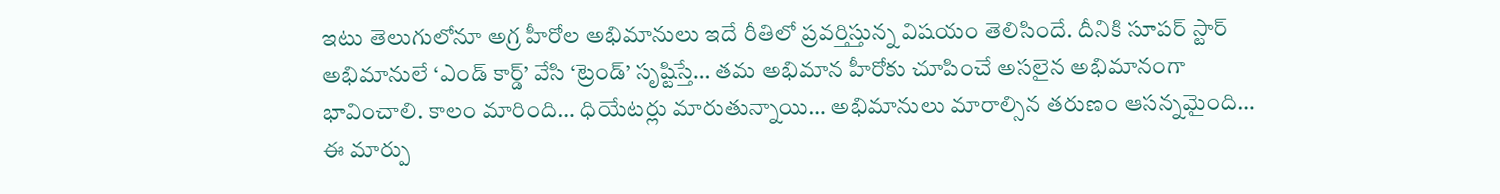ఇటు తెలుగులోనూ అగ్ర హీరోల అభిమానులు ఇదే రీతిలో ప్రవర్తిస్తున్న విషయం తెలిసిందే. దీనికి సూపర్ స్టార్ అభిమానులే ‘ఎండ్ కార్డ్’ వేసి ‘ట్రెండ్’ సృష్టిస్తే… తమ అభిమాన హీరోకు చూపించే అసలైన అభిమానంగా భావించాలి. కాలం మారింది… ధియేటర్లు మారుతున్నాయి… అభిమానులు మారాల్సిన తరుణం ఆసన్నమైంది… ఈ మార్పు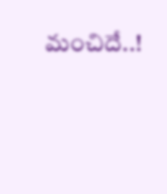మంచిదే..!